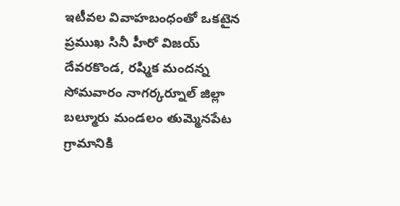ఇటీవల వివాహబంధంతో ఒకటైన ప్రముఖ సినీ హీరో విజయ్ దేవరకొండ, రష్మిక మందన్న సోమవారం నాగర్కర్నూల్ జిల్లా బల్మూరు మండలం తుమ్మెనపేట గ్రామానికి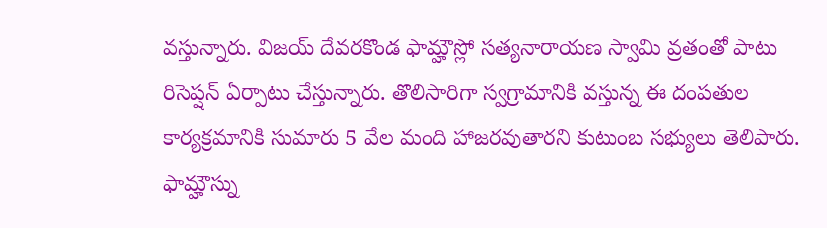వస్తున్నారు. విజయ్ దేవరకొండ ఫామ్హౌస్లో సత్యనారాయణ స్వామి వ్రతంతో పాటు రిసెప్షన్ ఏర్పాటు చేస్తున్నారు. తొలిసారిగా స్వగ్రామానికి వస్తున్న ఈ దంపతుల కార్యక్రమానికి సుమారు 5 వేల మంది హాజరవుతారని కుటుంబ సభ్యులు తెలిపారు. ఫామ్హౌస్ను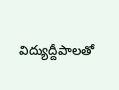విద్యుద్దీపాలతో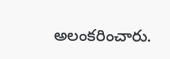అలంకరించారు.